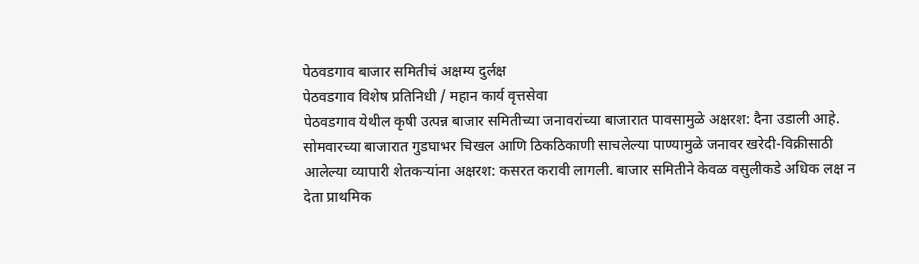पेठवडगाव बाजार समितीचं अक्षम्य दुर्लक्ष
पेठवडगाव विशेष प्रतिनिधी / महान कार्य वृत्तसेवा
पेठवडगाव येथील कृषी उत्पन्न बाजार समितीच्या जनावरांच्या बाजारात पावसामुळे अक्षरश: दैना उडाली आहे. सोमवारच्या बाजारात गुडघाभर चिखल आणि ठिकठिकाणी साचलेल्या पाण्यामुळे जनावर खरेदी-विक्रीसाठी आलेल्या व्यापारी शेतकऱ्यांना अक्षरश: कसरत करावी लागली. बाजार समितीने केवळ वसुलीकडे अधिक लक्ष न देता प्राथमिक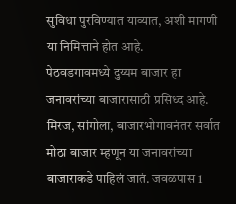सुविधा पुरविण्यात याव्यात, अशी मागणी या निमित्ताने होत आहे.
पेठवडगावमध्ये दुय्यम बाजार हा जनावरांच्या बाजारासाठी प्रसिध्द आहे. मिरज, सांगोला, बाजारभोगावनंतर सर्वात मोठा बाजार म्हणून या जनावरांच्या बाजाराकडे पाहिलं जातं. जवळपास 1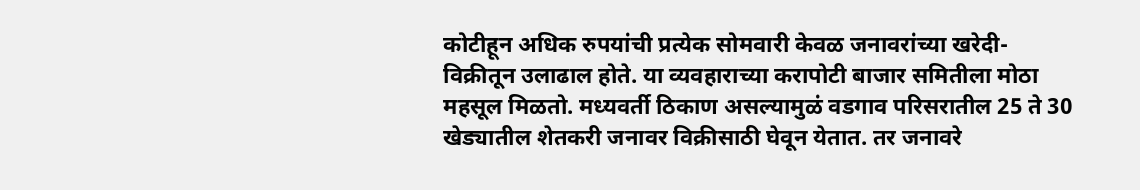कोटीहून अधिक रुपयांची प्रत्येक सोमवारी केवळ जनावरांच्या खरेदी-विक्रीतून उलाढाल होते. या व्यवहाराच्या करापोटी बाजार समितीला मोठा महसूल मिळतो. मध्यवर्ती ठिकाण असल्यामुळं वडगाव परिसरातील 25 ते 30 खेड्यातील शेतकरी जनावर विक्रीसाठी घेवून येतात. तर जनावरे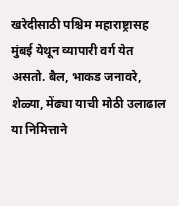खरेदीसाठी पश्चिम महाराष्ट्रासह मुंबई येथून व्यापारी वर्ग येत असतो. बैल, भाकड जनावरे, शेळ्या, मेंढ्या याची मोठी उलाढाल या निमित्ताने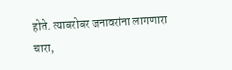होते. त्याबरोबर जनावरांना लागणारा चारा,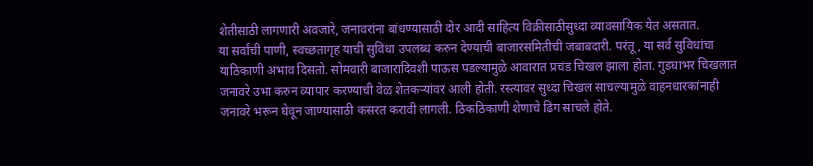शेतीसाठी लागणारी अवजारे, जनावरांना बांधण्यासाठी दोर आदी साहित्य विक्रीसाठीसुध्दा व्यावसायिक येत असतात.
या सर्वांची पाणी, स्वच्छतागृह याची सुविधा उपलब्ध करुन देण्याची बाजारसमितीची जबाबदारी. परंतू, या सर्व सुविधांचा याठिकाणी अभाव दिसतो. सोमवारी बाजारादिवशी पाऊस पडल्यामुळे आवारात प्रचंड चिखल झाला होता. गुडघाभर चिखलात जनावरे उभा करुन व्यापार करण्याची वेळ शेतकऱ्यांवर आली होती. रस्त्यावर सुध्दा चिखल साचल्यामुळे वाहनधारकांनाही जनावरे भरून घेवून जाण्यासाठी कसरत करावी लागली. ठिकठिकाणी शेणाचे ढिग साचले होते.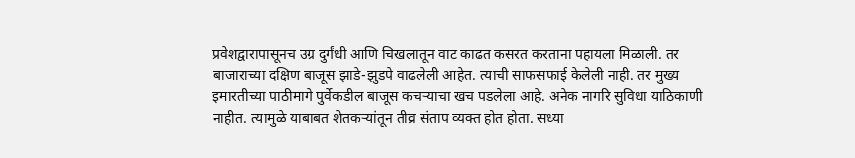प्रवेशद्वारापासूनच उग्र दुर्गंधी आणि चिखलातून वाट काढत कसरत करताना पहायला मिळाली. तर बाजाराच्या दक्षिण बाजूस झाडे-झुडपे वाढलेली आहेत. त्याची साफसफाई केलेली नाही. तर मुख्य इमारतीच्या पाठीमागे पुर्वेकडील बाजूस कचऱ्याचा खच पडलेला आहे. अनेक नागरि सुविधा याठिकाणी नाहीत. त्यामुळे याबाबत शेतकऱ्यांतून तीव्र संताप व्यक्त होत होता. सध्या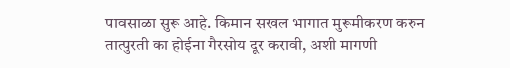पावसाळा सुरू आहे. किमान सखल भागात मुरूमीकरण करुन तात्पुरती का होईना गैरसोय दूर करावी, अशी मागणी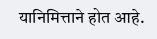यानिमित्ताने होत आहे.